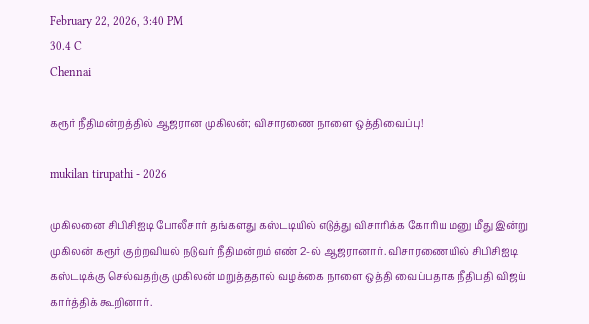February 22, 2026, 3:40 PM
30.4 C
Chennai

கரூர் நீதிமன்றத்தில் ஆஜரான முகிலன்; விசாரணை நாளை ஒத்திவைப்பு!

mukilan tirupathi - 2026

முகிலனை சிபிசிஐடி போலீசார் தங்களது கஸ்டடியில் எடுத்து விசாரிக்க கோரிய மனு மீது இன்று முகிலன் கரூர் குற்றவியல் நடுவர் நீதிமன்றம் எண் 2-ல் ஆஜரானார். விசாரணையில் சிபிசிஐடி கஸ்டடிக்கு செல்வதற்கு முகிலன் மறுத்ததால் வழக்கை நாளை ஒத்தி வைப்பதாக நீதிபதி விஜய் கார்த்திக் கூறினார்.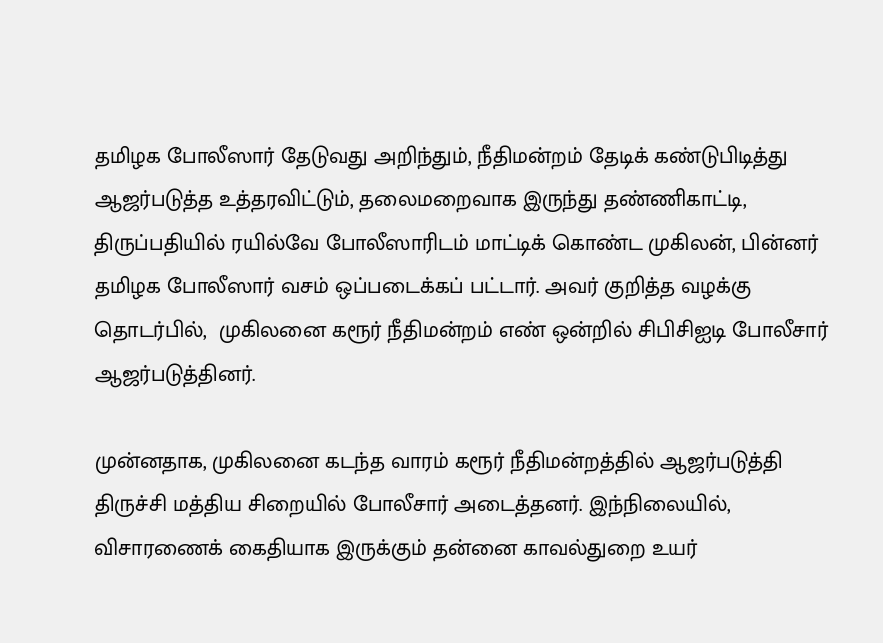தமிழக போலீஸார் தேடுவது அறிந்தும், நீதிமன்றம் தேடிக் கண்டுபிடித்து ஆஜர்படுத்த உத்தரவிட்டும், தலைமறைவாக இருந்து தண்ணிகாட்டி, திருப்பதியில் ரயில்வே போலீஸாரிடம் மாட்டிக் கொண்ட முகிலன், பின்னர் தமிழக போலீஸார் வசம் ஒப்படைக்கப் பட்டார். அவர் குறித்த வழக்கு தொடர்பில்,  முகிலனை கரூர் நீதிமன்றம் எண் ஒன்றில் சிபிசிஐடி போலீசார் ஆஜர்படுத்தினர்.

முன்னதாக, முகிலனை கடந்த வாரம் கரூர் நீதிமன்றத்தில் ஆஜர்படுத்தி திருச்சி மத்திய சிறையில் போலீசார் அடைத்தனர். இந்நிலையில், விசாரணைக் கைதியாக இருக்கும் தன்னை காவல்துறை உயர்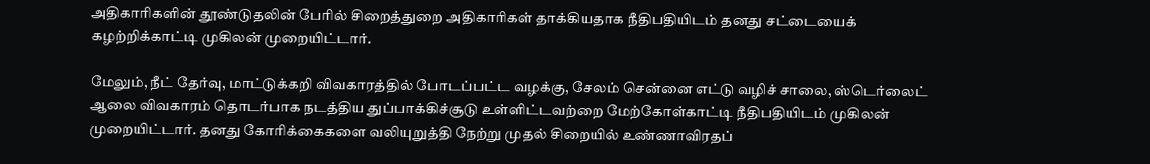அதிகாரிகளின் தூண்டுதலின் பேரில் சிறைத்துறை அதிகாரிகள் தாக்கியதாக நீதிபதியிடம் தனது சட்டையைக் கழற்றிக்காட்டி முகிலன் முறையிட்டார்.

மேலும், நீட் தேர்வு, மாட்டுக்கறி விவகாரத்தில் போடப்பட்ட வழக்கு, சேலம் சென்னை எட்டு வழிச் சாலை, ஸ்டெர்லைட் ஆலை விவகாரம் தொடர்பாக நடத்திய துப்பாக்கிச்சூடு உள்ளிட்டவற்றை மேற்கோள்காட்டி நீதிபதியிடம் முகிலன் முறையிட்டார். தனது கோரிக்கைகளை வலியுறுத்தி நேற்று முதல் சிறையில் உண்ணாவிரதப்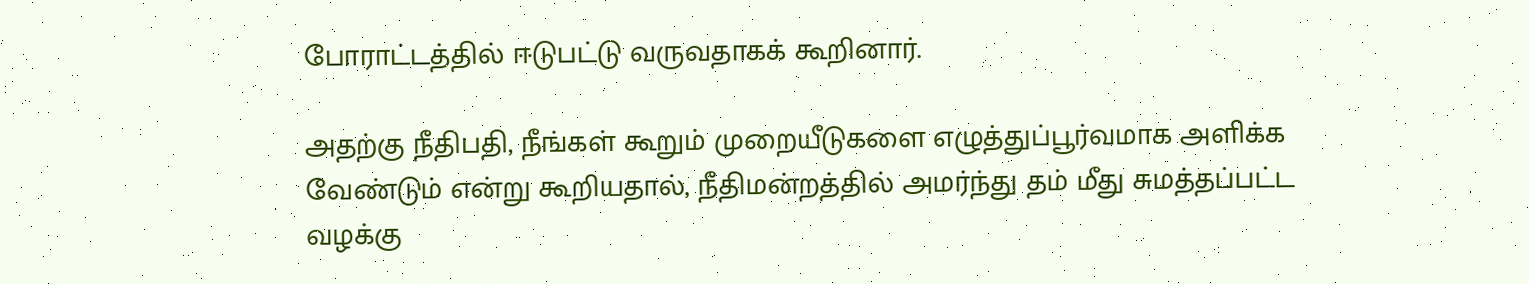போராட்டத்தில் ஈடுபட்டு வருவதாகக் கூறினார்.

அதற்கு நீதிபதி, நீங்கள் கூறும் முறையீடுகளை எழுத்துப்பூர்வமாக அளிக்க வேண்டும் என்று கூறியதால், நீதிமன்றத்தில் அமர்ந்து தம் மீது சுமத்தப்பட்ட வழக்கு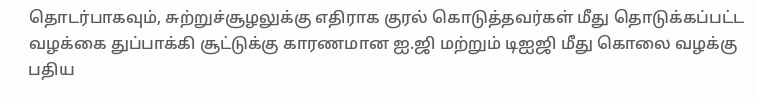தொடர்பாகவும், சுற்றுச்சூழலுக்கு எதிராக குரல் கொடுத்தவர்கள் மீது தொடுக்கப்பட்ட வழக்கை துப்பாக்கி சூட்டுக்கு காரணமான ஐ.ஜி மற்றும் டிஐஜி மீது கொலை வழக்கு பதிய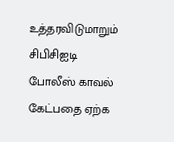உத்தரவிடுமாறும் சிபிசிஐடி போலீஸ் காவல் கேட்பதை ஏற்க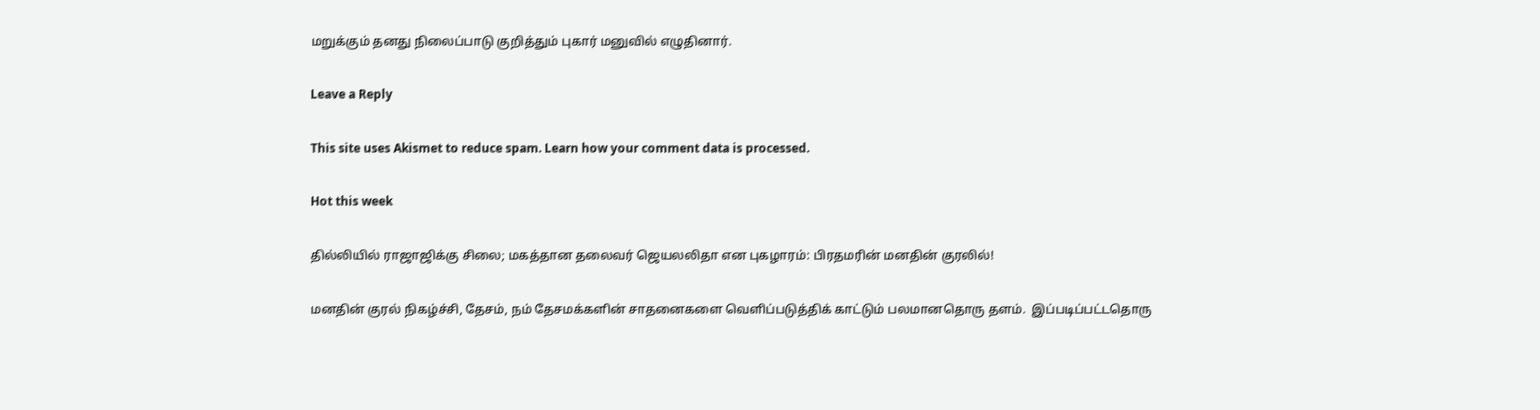மறுக்கும் தனது நிலைப்பாடு குறித்தும் புகார் மனுவில் எழுதினார்.

Leave a Reply

This site uses Akismet to reduce spam. Learn how your comment data is processed.

Hot this week

தில்லியில் ராஜாஜிக்கு சிலை; மகத்தான தலைவர் ஜெயலலிதா என புகழாரம்: பிரதமரின் மனதின் குரலில்!

மனதின் குரல் நிகழ்ச்சி, தேசம், நம் தேசமக்களின் சாதனைகளை வெளிப்படுத்திக் காட்டும் பலமானதொரு தளம்.  இப்படிப்பட்டதொரு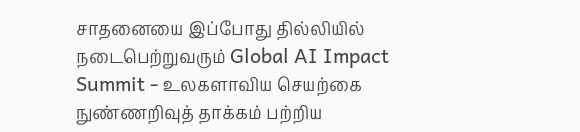சாதனையை இப்போது தில்லியில் நடைபெற்றுவரும் Global AI Impact Summit - உலகளாவிய செயற்கை நுண்ணறிவுத் தாக்கம் பற்றிய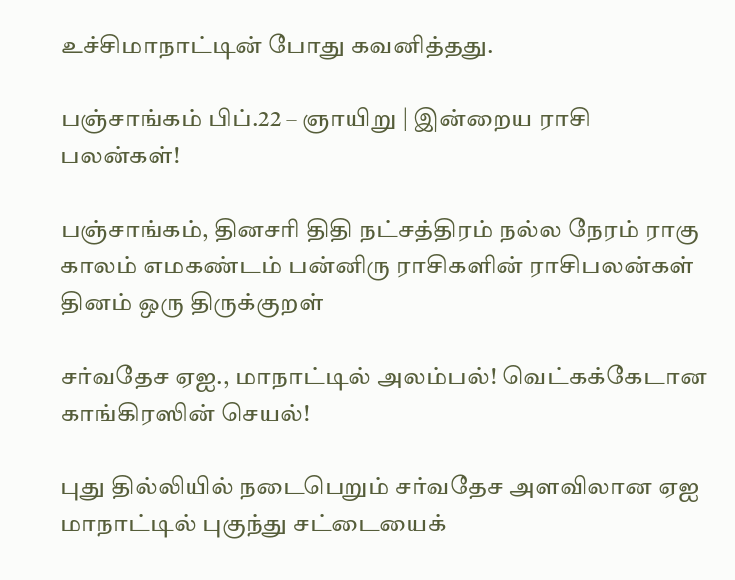உச்சிமாநாட்டின் போது கவனித்தது.

பஞ்சாங்கம் பிப்.22 – ஞாயிறு | இன்றைய ராசி பலன்கள்!

பஞ்சாங்கம், தினசரி திதி நட்சத்திரம் நல்ல நேரம் ராகு காலம் எமகண்டம் பன்னிரு ராசிகளின் ராசிபலன்கள் தினம் ஒரு திருக்குறள்

சர்வதேச ஏஐ., மாநாட்டில் அலம்பல்! வெட்கக்கேடான காங்கிரஸின் செயல்!

புது தில்லியில் நடைபெறும் சர்வதேச அளவிலான ஏஐ மாநாட்டில் புகுந்து சட்டையைக்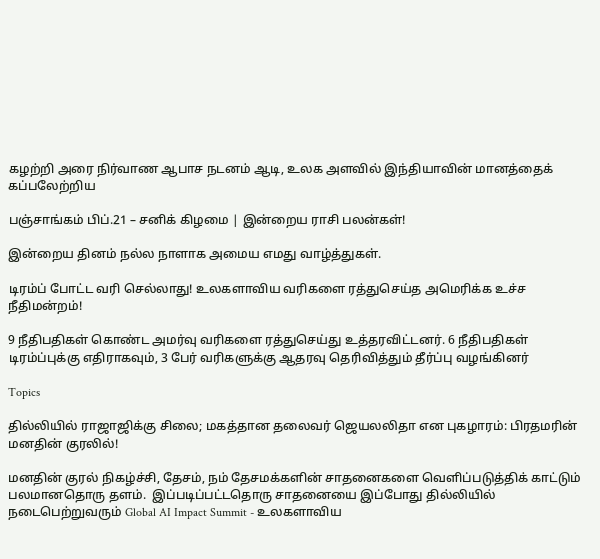கழற்றி அரை நிர்வாண ஆபாச நடனம் ஆடி, உலக அளவில் இந்தியாவின் மானத்தைக் கப்பலேற்றிய

பஞ்சாங்கம் பிப்.21 – சனிக் கிழமை | இன்றைய ராசி பலன்கள்!

இன்றைய தினம் நல்ல நாளாக அமைய எமது வாழ்த்துகள்.

டிரம்ப் போட்ட வரி செல்லாது! உலகளாவிய வரிகளை ரத்துசெய்த அமெரிக்க உச்ச நீதிமன்றம்!

9 நீதிபதிகள் கொண்ட அமர்வு வரிகளை ரத்துசெய்து உத்தரவிட்டனர். 6 நீதிபதிகள் டிரம்ப்புக்கு எதிராகவும், 3 பேர் வரிகளுக்கு ஆதரவு தெரிவித்தும் தீர்ப்பு வழங்கினர்

Topics

தில்லியில் ராஜாஜிக்கு சிலை; மகத்தான தலைவர் ஜெயலலிதா என புகழாரம்: பிரதமரின் மனதின் குரலில்!

மனதின் குரல் நிகழ்ச்சி, தேசம், நம் தேசமக்களின் சாதனைகளை வெளிப்படுத்திக் காட்டும் பலமானதொரு தளம்.  இப்படிப்பட்டதொரு சாதனையை இப்போது தில்லியில் நடைபெற்றுவரும் Global AI Impact Summit - உலகளாவிய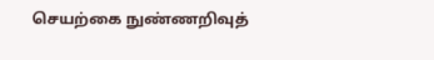செயற்கை நுண்ணறிவுத்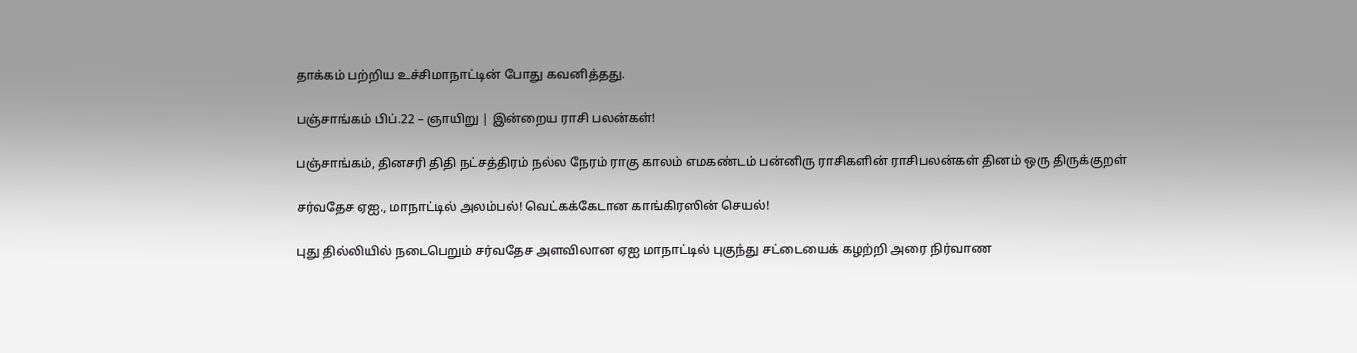தாக்கம் பற்றிய உச்சிமாநாட்டின் போது கவனித்தது.

பஞ்சாங்கம் பிப்.22 – ஞாயிறு | இன்றைய ராசி பலன்கள்!

பஞ்சாங்கம், தினசரி திதி நட்சத்திரம் நல்ல நேரம் ராகு காலம் எமகண்டம் பன்னிரு ராசிகளின் ராசிபலன்கள் தினம் ஒரு திருக்குறள்

சர்வதேச ஏஐ., மாநாட்டில் அலம்பல்! வெட்கக்கேடான காங்கிரஸின் செயல்!

புது தில்லியில் நடைபெறும் சர்வதேச அளவிலான ஏஐ மாநாட்டில் புகுந்து சட்டையைக் கழற்றி அரை நிர்வாண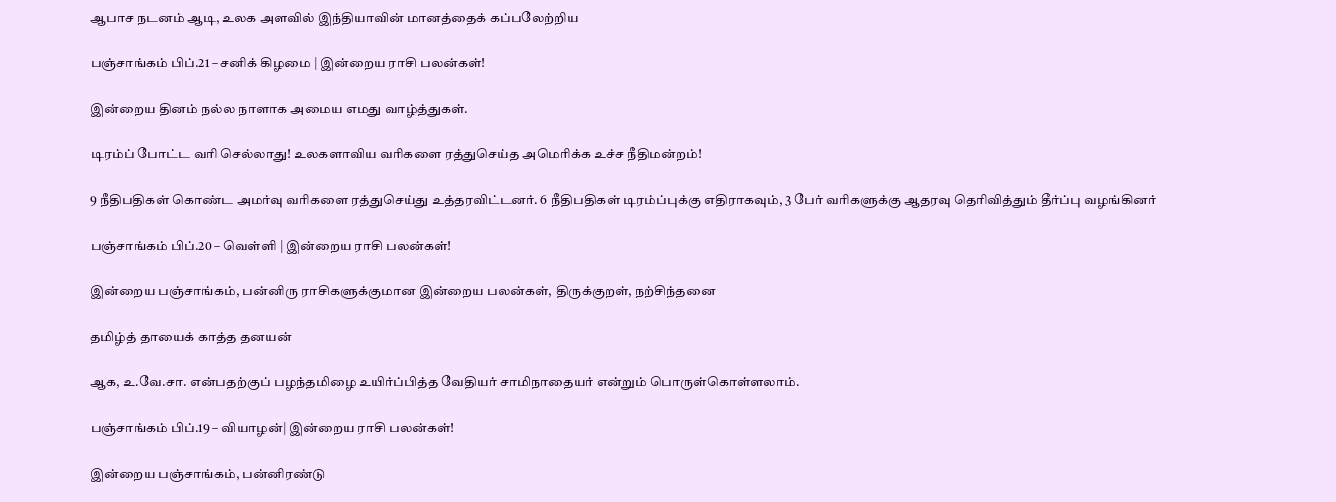ஆபாச நடனம் ஆடி, உலக அளவில் இந்தியாவின் மானத்தைக் கப்பலேற்றிய

பஞ்சாங்கம் பிப்.21 – சனிக் கிழமை | இன்றைய ராசி பலன்கள்!

இன்றைய தினம் நல்ல நாளாக அமைய எமது வாழ்த்துகள்.

டிரம்ப் போட்ட வரி செல்லாது! உலகளாவிய வரிகளை ரத்துசெய்த அமெரிக்க உச்ச நீதிமன்றம்!

9 நீதிபதிகள் கொண்ட அமர்வு வரிகளை ரத்துசெய்து உத்தரவிட்டனர். 6 நீதிபதிகள் டிரம்ப்புக்கு எதிராகவும், 3 பேர் வரிகளுக்கு ஆதரவு தெரிவித்தும் தீர்ப்பு வழங்கினர்

பஞ்சாங்கம் பிப்.20 – வெள்ளி | இன்றைய ராசி பலன்கள்!

இன்றைய பஞ்சாங்கம், பன்னிரு ராசிகளுக்குமான இன்றைய பலன்கள், திருக்குறள், நற்சிந்தனை

தமிழ்த் தாயைக் காத்த தனயன்

ஆக, உ.வே.சா. என்பதற்குப் பழந்தமிழை உயிர்ப்பித்த வேதியர் சாமிநாதையர் என்றும் பொருள்கொள்ளலாம்.

பஞ்சாங்கம் பிப்.19 – வியாழன்| இன்றைய ராசி பலன்கள்!

இன்றைய பஞ்சாங்கம், பன்னிரண்டு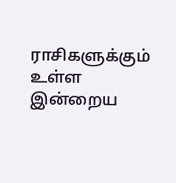ராசிகளுக்கும் உள்ள இன்றைய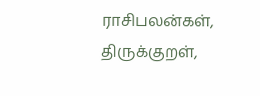ராசிபலன்கள், திருக்குறள்,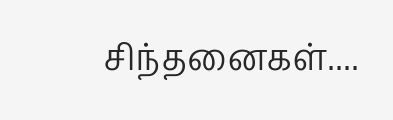சிந்தனைகள்....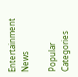Entertainment News

Popular Categories